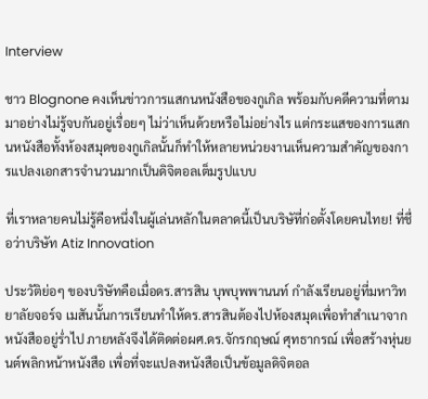Interview

ชาว Blognone คงเห็นข่าวการแสกนหนังสือของกูเกิล พร้อมกับคดีความที่ตามมาอย่างไม่รู้จบกันอยู่เรื่อยๆ ไม่ว่าเห็นด้วยหรือไม่อย่างไร แต่กระแสของการแสกนหนังสือทั้งห้องสมุดของกูเกิลนั้นก็ทำให้หลายหน่วยงานเห็นความสำคัญของการแปลงเอกสารจำนวนมากเป็นดิจิตอลเต็มรูปแบบ

ที่เราหลายคนไม่รู้คือหนึ่งในผู้เล่นหลักในตลาดนี้เป็นบริษัที่ก่อตั้งโดยคนไทย! ที่ชื่อว่าบริษัท Atiz Innovation

ประวัติย่อๆ ของบริษัทคือเมื่อดร.สารสิน บุพบุพพานนท์ กำลังเรียนอยู่ที่มหาวิทยาลัยจอร์จ เมสันนั้นการเรียนทำให้ดร.สารสินต้องไปห้องสมุดเพื่อทำสำเนาจากหนังสืออยู่ร่ำไป ภายหลังจึงได้ติดต่อผศ.ดร.จักรกฤษณ์ ศุทธากรณ์ เพื่อสร้างหุ่นยนต์พลิกหน้าหนังสือ เพื่อที่จะแปลงหนังสือเป็นข้อมูลดิจิตอล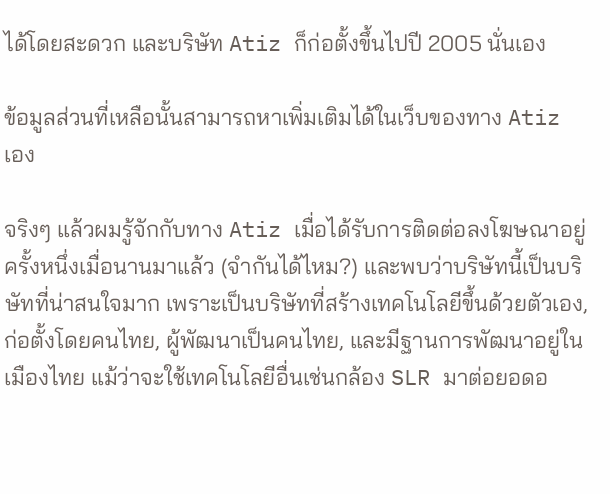ได้โดยสะดวก และบริษัท Atiz ก็ก่อตั้งขึ้นไปปี 2005 นั่นเอง

ข้อมูลส่วนที่เหลือนั้นสามารถหาเพิ่มเติมได้ในเว็บของทาง Atiz เอง

จริงๆ แล้วผมรู้จักกับทาง Atiz เมื่อได้รับการติดต่อลงโฆษณาอยู่ครั้งหนึ่งเมื่อนานมาแล้ว (จำกันได้ไหม?) และพบว่าบริษัทนี้เป็นบริษัทที่น่าสนใจมาก เพราะเป็นบริษัทที่สร้างเทคโนโลยีขึ้นด้วยตัวเอง, ก่อตั้งโดยคนไทย, ผู้พัฒนาเป็นคนไทย, และมีฐานการพัฒนาอยู่ในเมืองไทย แม้ว่าจะใช้เทคโนโลยีอื่นเช่นกล้อง SLR มาต่อยอดอ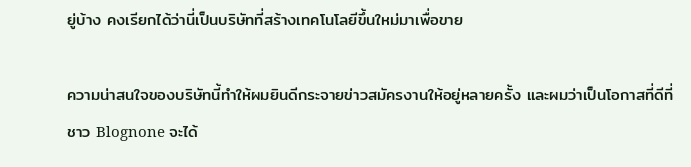ยู่บ้าง คงเรียกได้ว่านี่เป็นบริษัทที่สร้างเทคโนโลยีขึ้นใหม่มาเพื่อขาย

ความน่าสนใจของบริษัทนี้ทำให้ผมยินดีกระจายข่าวสมัครงานให้อยู่หลายครั้ง และผมว่าเป็นโอกาสที่ดีที่ชาว Blognone จะได้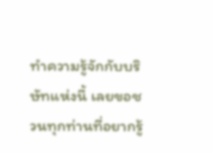ทำความรู้จักกับบริษัทแห่งนี้ เลยขอชวนทุกท่านที่อยากรู้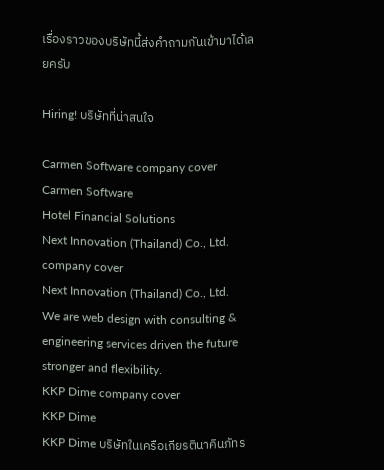เรื่องราวของบริษัทนี้ส่งคำถามกันเข้ามาได้เลยครับ

Hiring! บริษัทที่น่าสนใจ

Carmen Software company cover
Carmen Software
Hotel Financial Solutions
Next Innovation (Thailand) Co., Ltd. company cover
Next Innovation (Thailand) Co., Ltd.
We are web design with consulting & engineering services driven the future stronger and flexibility.
KKP Dime company cover
KKP Dime
KKP Dime บริษัทในเครือเกียรตินาคินภัทร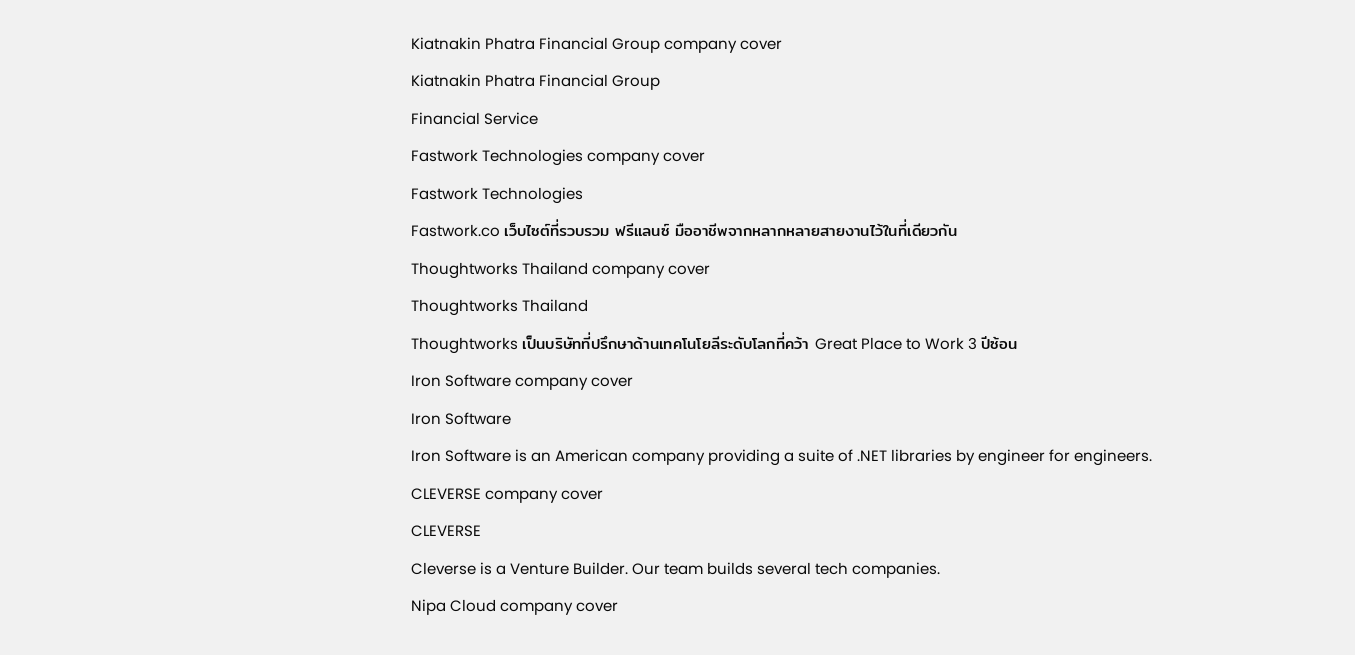Kiatnakin Phatra Financial Group company cover
Kiatnakin Phatra Financial Group
Financial Service
Fastwork Technologies company cover
Fastwork Technologies
Fastwork.co เว็บไซต์ที่รวบรวม ฟรีแลนซ์ มืออาชีพจากหลากหลายสายงานไว้ในที่เดียวกัน
Thoughtworks Thailand company cover
Thoughtworks Thailand
Thoughtworks เป็นบริษัทที่ปรึกษาด้านเทคโนโยลีระดับโลกที่คว้า Great Place to Work 3 ปีซ้อน
Iron Software company cover
Iron Software
Iron Software is an American company providing a suite of .NET libraries by engineer for engineers.
CLEVERSE company cover
CLEVERSE
Cleverse is a Venture Builder. Our team builds several tech companies.
Nipa Cloud company cover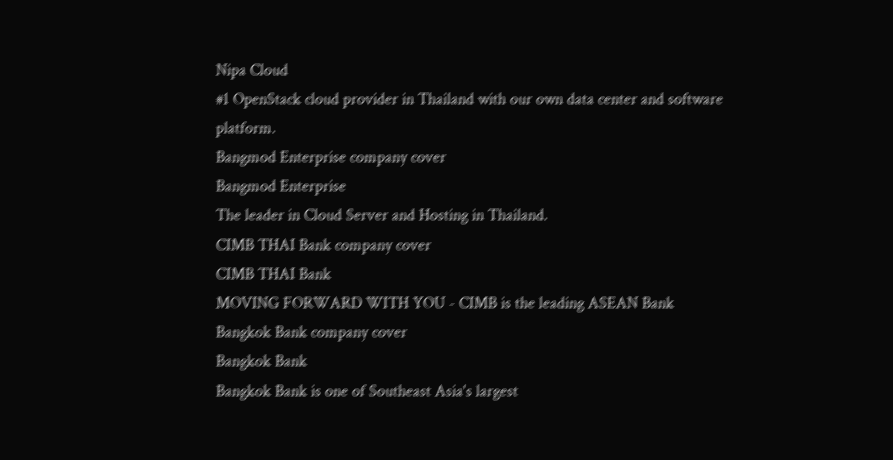Nipa Cloud
#1 OpenStack cloud provider in Thailand with our own data center and software platform.
Bangmod Enterprise company cover
Bangmod Enterprise
The leader in Cloud Server and Hosting in Thailand.
CIMB THAI Bank company cover
CIMB THAI Bank
MOVING FORWARD WITH YOU - CIMB is the leading ASEAN Bank
Bangkok Bank company cover
Bangkok Bank
Bangkok Bank is one of Southeast Asia's largest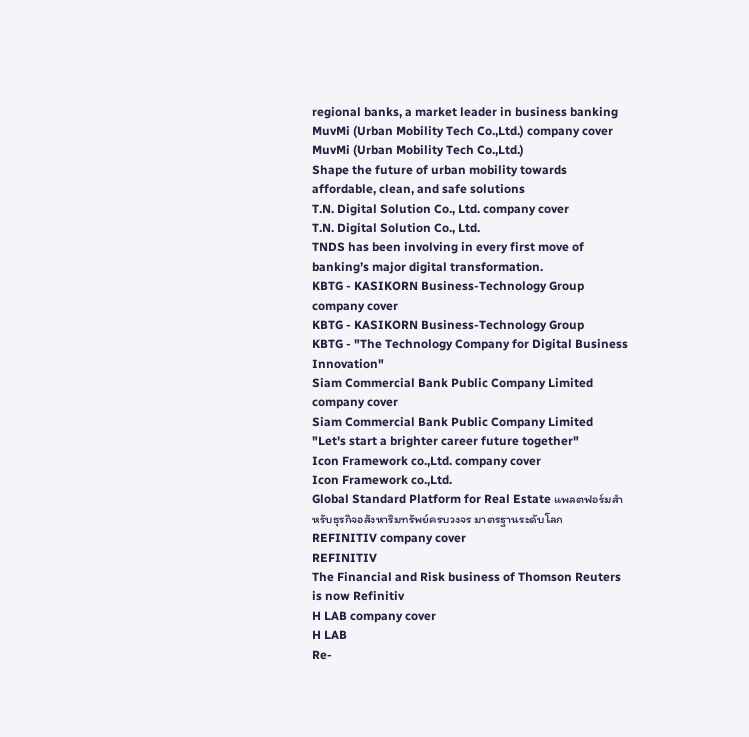regional banks, a market leader in business banking
MuvMi (Urban Mobility Tech Co.,Ltd.) company cover
MuvMi (Urban Mobility Tech Co.,Ltd.)
Shape the future of urban mobility towards affordable, clean, and safe solutions
T.N. Digital Solution Co., Ltd. company cover
T.N. Digital Solution Co., Ltd.
TNDS has been involving in every first move of banking’s major digital transformation.
KBTG - KASIKORN Business-Technology Group company cover
KBTG - KASIKORN Business-Technology Group
KBTG - "The Technology Company for Digital Business Innovation"
Siam Commercial Bank Public Company Limited company cover
Siam Commercial Bank Public Company Limited
"Let's start a brighter career future together"
Icon Framework co.,Ltd. company cover
Icon Framework co.,Ltd.
Global Standard Platform for Real Estate แพลตฟอร์มสำหรับธุรกิจอสังหาริมทรัพย์ครบวงจร มาตรฐานระดับโลก
REFINITIV company cover
REFINITIV
The Financial and Risk business of Thomson Reuters is now Refinitiv
H LAB company cover
H LAB
Re-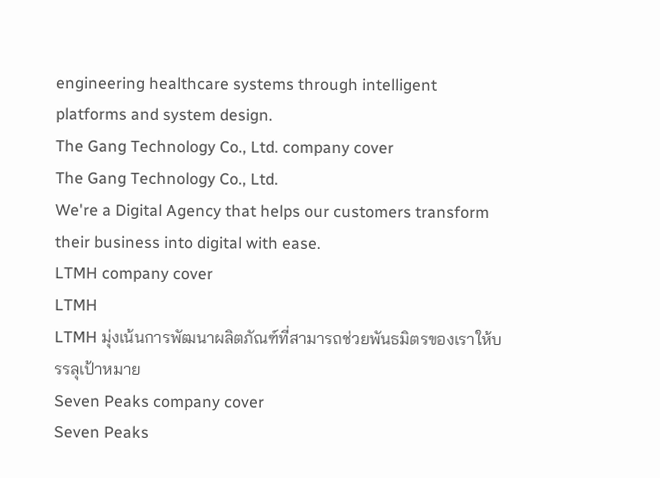engineering healthcare systems through intelligent platforms and system design.
The Gang Technology Co., Ltd. company cover
The Gang Technology Co., Ltd.
We're a Digital Agency that helps our customers transform their business into digital with ease.
LTMH company cover
LTMH
LTMH มุ่งเน้นการพัฒนาผลิตภัณฑ์ที่สามารถช่วยพันธมิตรของเราให้บรรลุเป้าหมาย
Seven Peaks company cover
Seven Peaks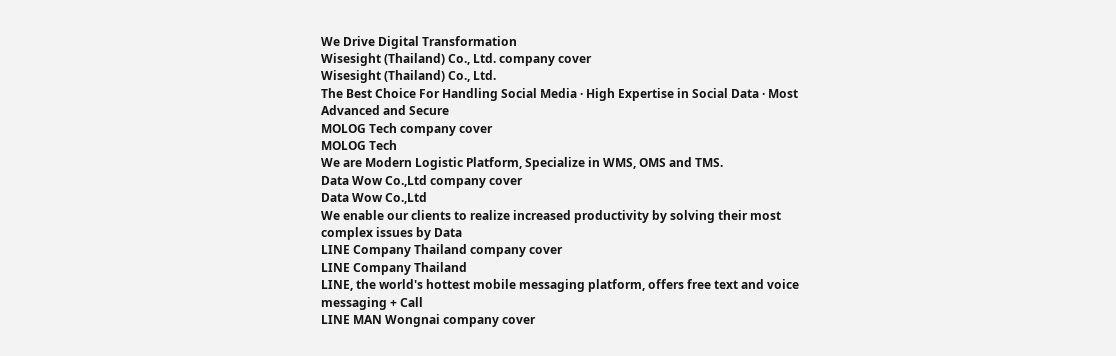We Drive Digital Transformation
Wisesight (Thailand) Co., Ltd. company cover
Wisesight (Thailand) Co., Ltd.
The Best Choice For Handling Social Media · High Expertise in Social Data · Most Advanced and Secure
MOLOG Tech company cover
MOLOG Tech
We are Modern Logistic Platform, Specialize in WMS, OMS and TMS.
Data Wow Co.,Ltd company cover
Data Wow Co.,Ltd
We enable our clients to realize increased productivity by solving their most complex issues by Data
LINE Company Thailand company cover
LINE Company Thailand
LINE, the world's hottest mobile messaging platform, offers free text and voice messaging + Call
LINE MAN Wongnai company cover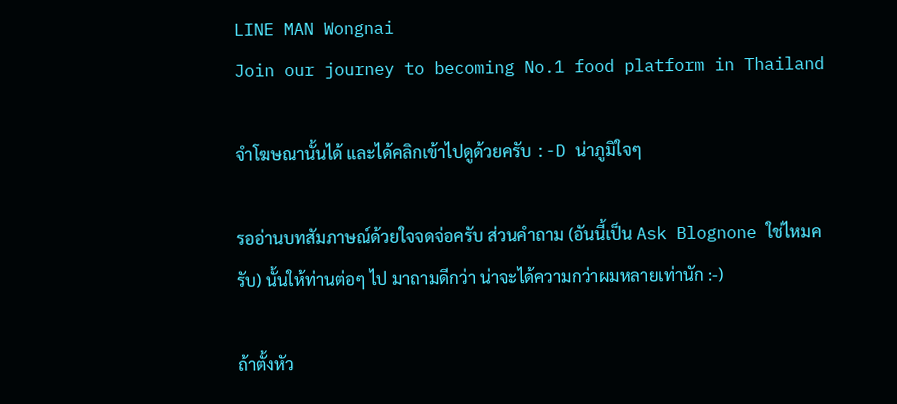LINE MAN Wongnai
Join our journey to becoming No.1 food platform in Thailand

จำโฆษณานั้นได้ และได้คลิกเข้าไปดูด้วยครับ :-D น่าภูมิใจๆ

รออ่านบทสัมภาษณ์ด้วยใจจดจ่อครับ ส่วนคำถาม (อันนี้เป็น Ask Blognone ใช่ไหมครับ) นั้นให้ท่านต่อๆ ไป มาถามดีกว่า น่าจะได้ความกว่าผมหลายเท่านัก :-)

ถ้าตั้งหัว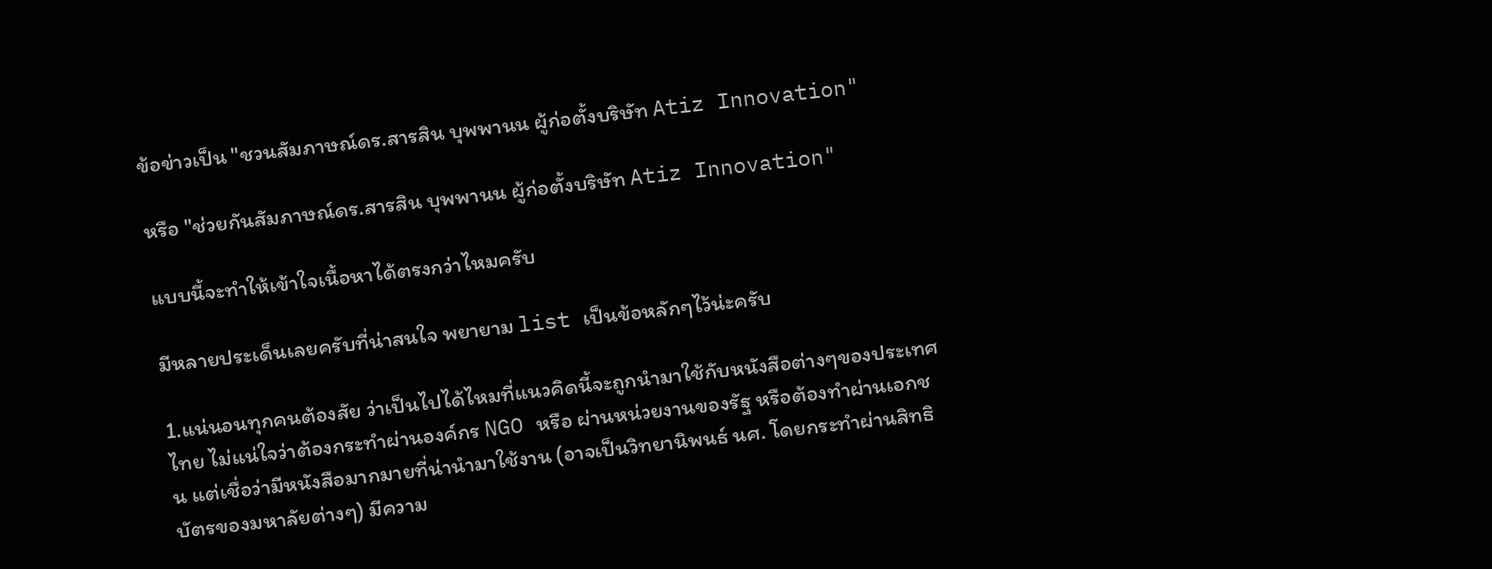ข้อข่าวเป็น "ชวนสัมภาษณ์ดร.สารสิน บุพพานน ผู้ก่อตั้งบริษัท Atiz Innovation"

หรือ "ช่วยกันสัมภาษณ์ดร.สารสิน บุพพานน ผู้ก่อตั้งบริษัท Atiz Innovation"

แบบนี้จะทำให้เข้าใจเนื้อหาได้ตรงกว่าไหมครับ

มีหลายประเด็นเลยครับที่น่าสนใจ พยายาม list เป็นข้อหลักๆไว้น่ะครับ

1.แน่นอนทุกคนต้องสัย ว่าเป็นไปได้ไหมที่แนวคิดนี้จะถูกนำมาใช้กับหนังสือต่างๆของประเทศไทย ไม่แน่ใจว่าต้องกระทำผ่านองค์กร NGO หรือ ผ่านหน่วยงานของรัฐ หรือต้องทำผ่านเอกชน แต่เชื่อว่ามีหนังสือมากมายที่น่านำมาใช้งาน (อาจเป็นวิทยานิพนธ์ นศ. โดยกระทำผ่านสิทธิบัตรของมหาลัยต่างๆ) มีความ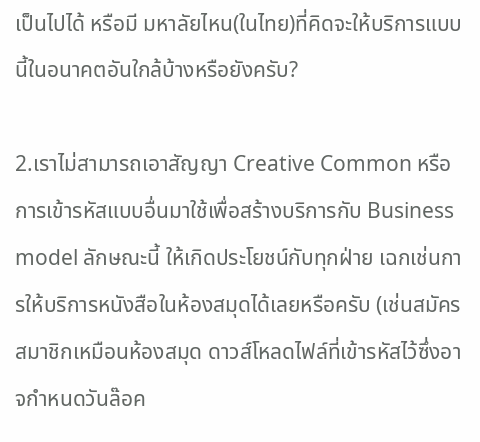เป็นไปได้ หรือมี มหาลัยไหน(ในไทย)ที่คิดจะให้บริการแบบนี้ในอนาคตอันใกล้บ้างหรือยังครับ?

2.เราไม่สามารถเอาสัญญา Creative Common หรือการเข้ารหัสแบบอื่นมาใช้เพื่อสร้างบริการกับ Business model ลักษณะนี้ ให้เกิดประโยชน์กับทุกฝ่าย เฉกเช่นการให้บริการหนังสือในห้องสมุดได้เลยหรือครับ (เช่นสมัครสมาชิกเหมือนห้องสมุด ดาวส์โหลดไฟล์ที่เข้ารหัสไว้ซึ่งอาจกำหนดวันล๊อค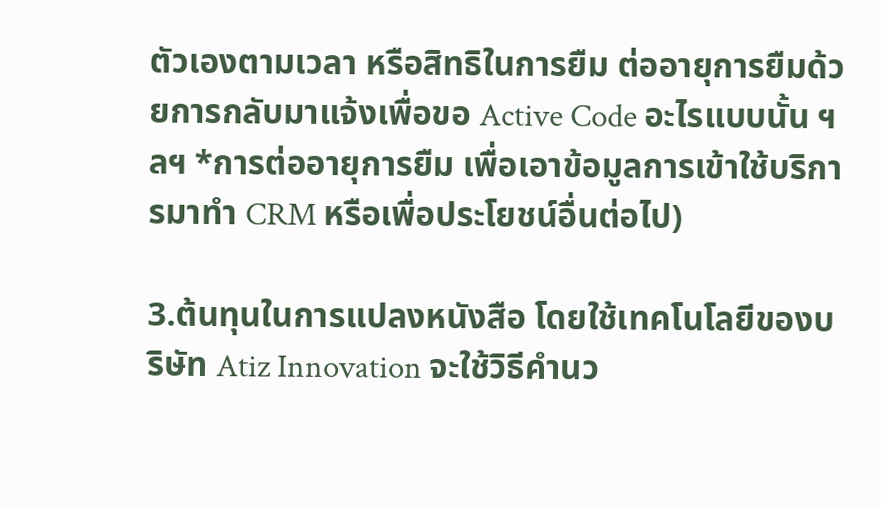ตัวเองตามเวลา หรือสิทธิในการยืม ต่ออายุการยืมด้วยการกลับมาแจ้งเพื่อขอ Active Code อะไรแบบนั้น ฯลฯ *การต่ออายุการยืม เพื่อเอาข้อมูลการเข้าใช้บริการมาทำ CRM หรือเพื่อประโยชน์อื่นต่อไป)

3.ต้นทุนในการแปลงหนังสือ โดยใช้เทคโนโลยีของบริษัท Atiz Innovation จะใช้วิธีคำนว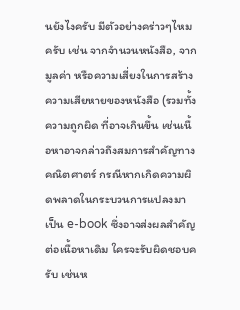นยังไงครับ มีตัวอย่างคร่าวๆไหมครับ เช่น จากจำนวนหนังสือ, จากมูลค่า หรือความเสี่ยงในการสร้างความเสียหายของหนังสือ (รวมทั้งความถูกผิด ที่อาจเกินขึ้น เช่นเนื้อหาอาจกล่าวถึงสมการสำคัญทางคณิตศาตร์ กรณีหากเกิดความผิดพลาดในกระบวนการแปลงมาเป็น e-book ซึ่งอาจส่งผลสำคัญต่อเนื้อหาเดิม ใครจะรับผิดชอบครับ เช่นห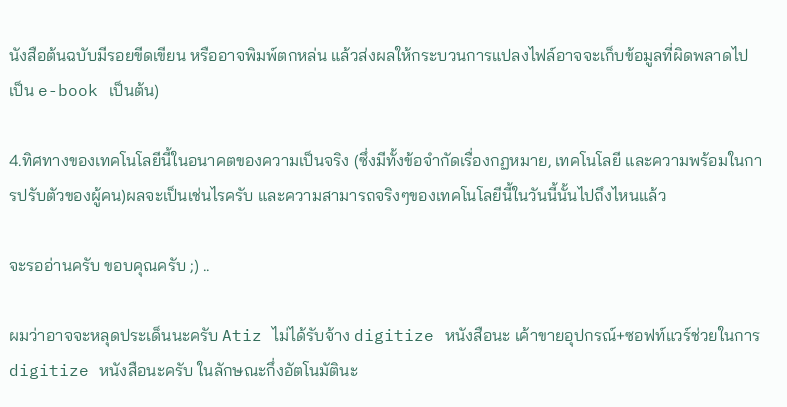นังสือต้นฉบับมีรอยขีดเขียน หรืออาจพิมพ์ตกหล่น แล้วส่งผลให้กระบวนการแปลงไฟล์อาจจะเก็บข้อมูลที่ผิดพลาดไปเป็น e-book เป็นต้น)

4.ทิศทางของเทคโนโลยีนี้ในอนาคตของความเป็นจริง (ซึ่งมีทั้งข้อจำกัดเรื่องกฏหมาย, เทคโนโลยี และความพร้อมในการปรับตัวของผู้คน)ผลจะเป็นเช่นไรครับ และความสามารถจริงๆของเทคโนโลยีนี้ในวันนี้นั้นไปถึงไหนแล้ว

จะรออ่านครับ ขอบคุณครับ ;) ..

ผมว่าอาจจะหลุดประเด็นนะครับ Atiz ไม่ได้รับจ้าง digitize หนังสือนะ เค้าขายอุปกรณ์+ซอฟท์แวร์ช่วยในการ digitize หนังสือนะครับ ในลักษณะกึ่งอัตโนมัตินะ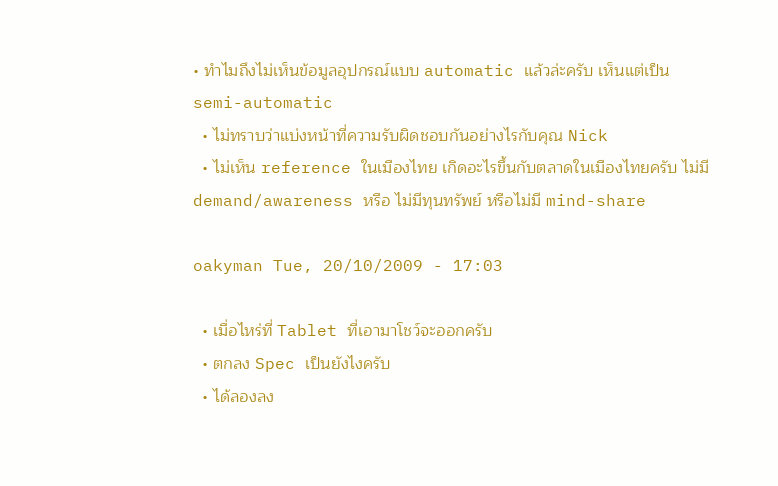• ทำไมถึงไม่เห็นข้อมูลอุปกรณ์แบบ automatic แล้วล่ะครับ เห็นแต่เป็น semi-automatic
  • ไม่ทราบว่าแบ่งหน้าที่ความรับผิดชอบกันอย่างไรกับคุณ Nick
  • ไม่เห็น reference ในเมืองไทย เกิดอะไรขึ้นกับตลาดในเมืองไทยครับ ไม่มี demand/awareness หรือ ไม่มีทุนทรัพย์ หรือไม่มี mind-share

oakyman Tue, 20/10/2009 - 17:03

  • เมื่อไหร่ที่ Tablet ที่เอามาโชว์จะออกครับ
  • ตกลง Spec เป็นยังไงครับ
  • ได้ลองลง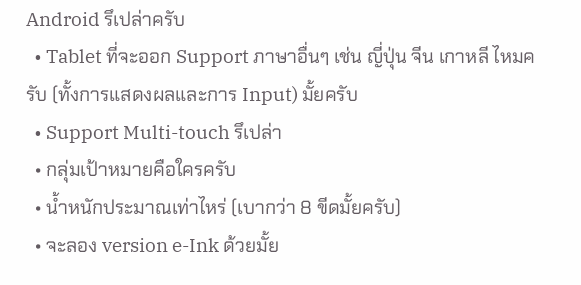Android รึเปล่าครับ
  • Tablet ที่จะออก Support ภาษาอื่นๆ เช่น ญี่ปุ่น จีน เกาหลี ไหมครับ (ทั้งการแสดงผลและการ Input) มั้ยครับ
  • Support Multi-touch รึเปล่า
  • กลุ่มเป้าหมายคือใครครับ
  • น้ำหนักประมาณเท่าไหร่ (เบากว่า 8 ขีดมั้ยครับ)
  • จะลอง version e-Ink ด้วยมั้ย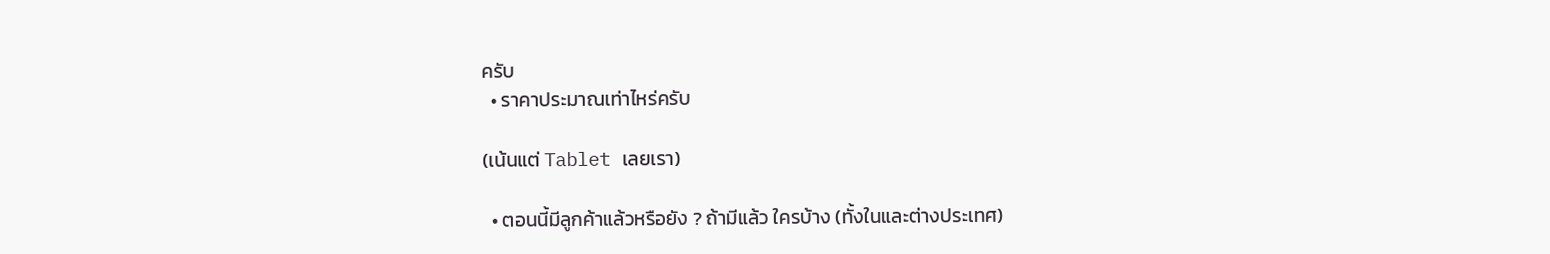ครับ
  • ราคาประมาณเท่าไหร่ครับ

(เน้นแต่ Tablet เลยเรา)

  • ตอนนี้มีลูกค้าแล้วหรือยัง ? ถ้ามีแล้ว ใครบ้าง (ทั้งในและต่างประเทศ)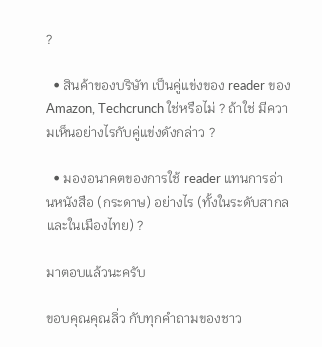?

  • สินค้าของบริษัท เป็นคู่แข่งของ reader ของ Amazon, Techcrunch ใช่หรือไม่ ? ถ้าใช่ มีความเห็นอย่างไรกับคู่แข่งดังกล่าว ?

  • มองอนาคตของการใช้ reader แทนการอ่านหนังสือ (กระดาษ) อย่างไร (ทั้งในระดับสากลและในเมืองไทย) ?

มาตอบแล้วนะครับ

ขอบคุณคุณลิ่ว กับทุกคำถามของชาว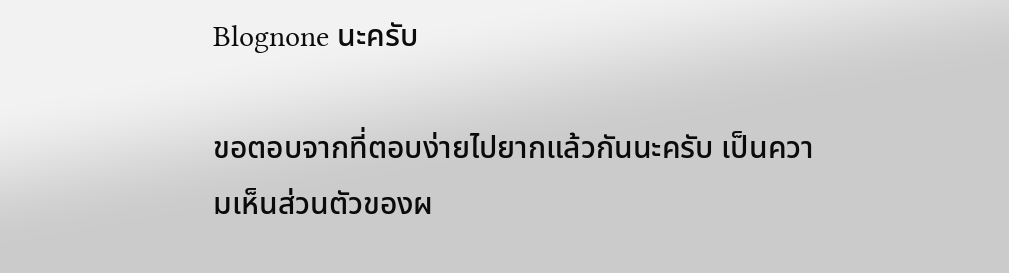Blognone นะครับ

ขอตอบจากที่ตอบง่ายไปยากแล้วกันนะครับ เป็นความเห็นส่วนตัวของผ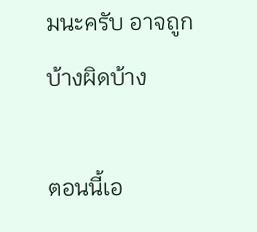มนะครับ อาจถูกบ้างผิดบ้าง

ตอนนี้เอ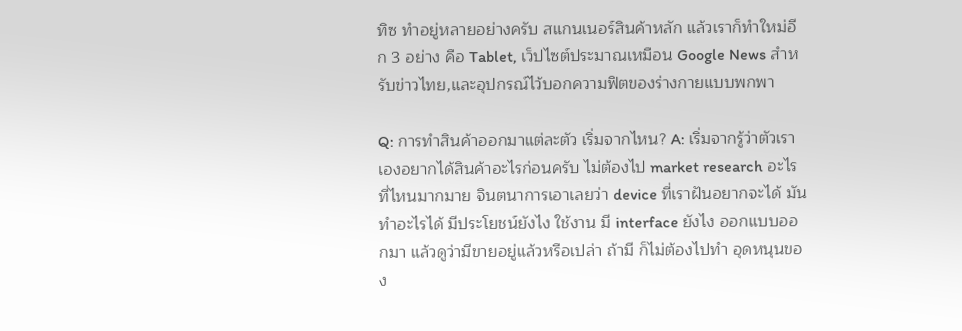ทิซ ทำอยู่หลายอย่างครับ สแกนเนอร์สินค้าหลัก แล้วเราก็ทำใหม่อีก 3 อย่าง คือ Tablet, เว็ปไซต์ประมาณเหมือน Google News สำหรับข่าวไทย,และอุปกรณ์ไว้บอกความฟิตของร่างกายแบบพกพา

Q: การทำสินค้าออกมาแต่ละตัว เริ่มจากไหน? A: เริ่มจากรู้ว่าตัวเราเองอยากได้สินค้าอะไรก่อนครับ ไม่ต้องไป market research อะไรที่ไหนมากมาย จินตนาการเอาเลยว่า device ที่เราฝันอยากจะได้ มันทำอะไรได้ มีประโยชน์ยังไง ใช้งาน มี interface ยังไง ออกแบบออกมา แล้วดูว่ามีขายอยู่แล้วหรือเปล่า ถ้ามี ก็ไม่ต้องไปทำ อุดหนุนของ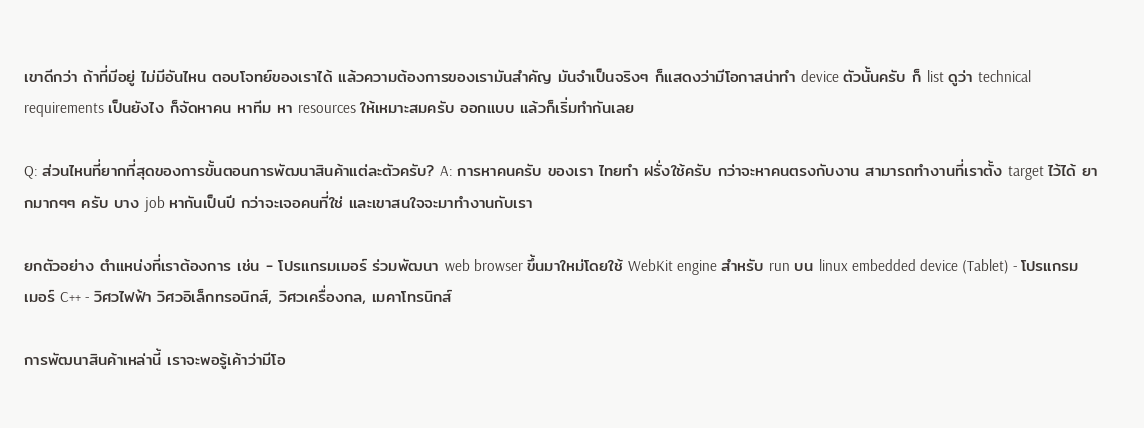เขาดีกว่า ถ้าที่มีอยู่ ไม่มีอันไหน ตอบโจทย์ของเราได้ แล้วความต้องการของเรามันสำคัญ มันจำเป็นจริงๆ ก็แสดงว่ามีโอกาสน่าทำ device ตัวนั้นครับ ก็ list ดูว่า technical requirements เป็นยังไง ก็จัดหาคน หาทีม หา resources ให้เหมาะสมครับ ออกแบบ แล้วก็เริ่มทำกันเลย

Q: ส่วนไหนที่ยากที่สุดของการขั้นตอนการพัฒนาสินค้าแต่ละตัวครับ? A: การหาคนครับ ของเรา ไทยทำ ฝรั่งใช้ครับ กว่าจะหาคนตรงกับงาน สามารถทำงานที่เราตั้ง target ไว้ได้ ยากมากๆๆ ครับ บาง job หากันเป็นปี กว่าจะเจอคนที่ใช่ และเขาสนใจจะมาทำงานกับเรา

ยกตัวอย่าง ตำแหน่งที่เราต้องการ เช่น - โปรแกรมเมอร์ ร่วมพัฒนา web browser ขึ้นมาใหม่โดยใช้ WebKit engine สำหรับ run บน linux embedded device (Tablet) - โปรแกรมเมอร์ C++ - วิศวไฟฟ้า วิศวอิเล็กทรอนิกส์, วิศวเครื่องกล, เมคาโทรนิกส์

การพัฒนาสินค้าเหล่านี้ เราจะพอรู้เค้าว่ามีโอ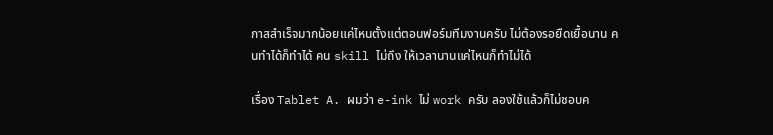กาสสำเร็จมากน้อยแค่ไหนตั้งแต่ตอนฟอร์มทีมงานครับ ไม่ต้องรอยืดเยื้อนาน คนทำได้ก็ทำได้ คน skill ไม่ถึง ให้เวลานานแค่ไหนก็ทำไม่ได้

เรื่อง Tablet A. ผมว่า e-ink ไม่ work ครับ ลองใช้แล้วก็ไม่ชอบค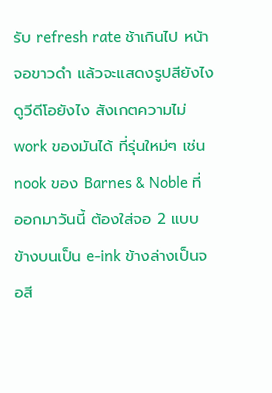รับ refresh rate ช้าเกินไป หน้าจอขาวดำ แล้วจะแสดงรูปสียังไง ดูวีดีโอยังไง สังเกตความไม่ work ของมันได้ ที่รุ่นใหม่ๆ เช่น nook ของ Barnes & Noble ที่ออกมาวันนี้ ต้องใส่จอ 2 แบบ ข้างบนเป็น e-ink ข้างล่างเป็นจอสี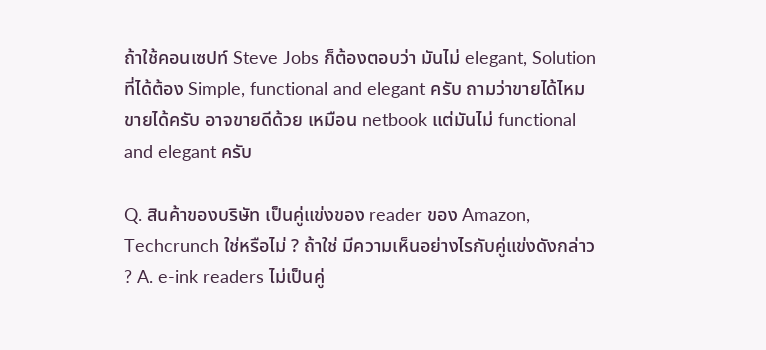ถ้าใช้คอนเซปท์ Steve Jobs ก็ต้องตอบว่า มันไม่ elegant, Solution ที่ได้ต้อง Simple, functional and elegant ครับ ถามว่าขายได้ไหม ขายได้ครับ อาจขายดีด้วย เหมือน netbook แต่มันไม่ functional and elegant ครับ

Q. สินค้าของบริษัท เป็นคู่แข่งของ reader ของ Amazon, Techcrunch ใช่หรือไม่ ? ถ้าใช่ มีความเห็นอย่างไรกับคู่แข่งดังกล่าว ? A. e-ink readers ไม่เป็นคู่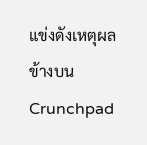แข่งดังเหตุผลข้างบน Crunchpad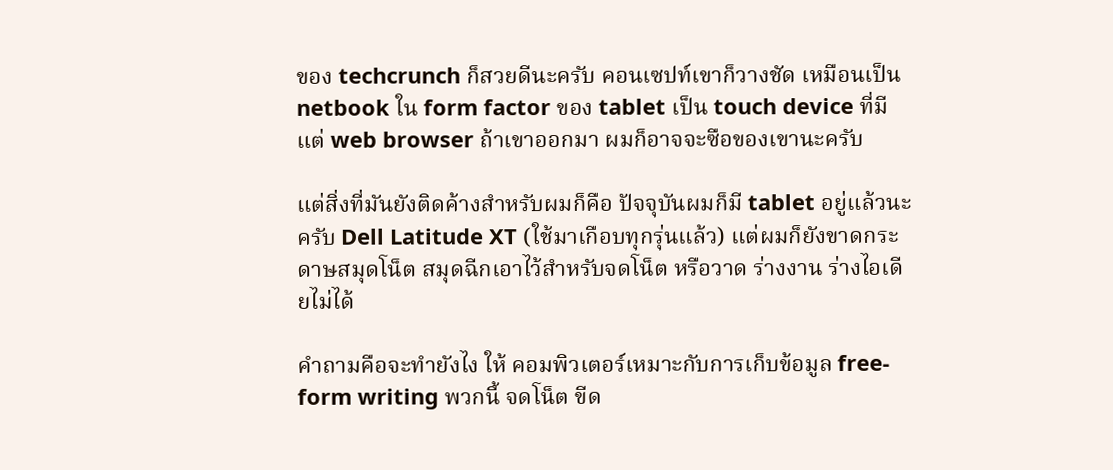ของ techcrunch ก็สวยดีนะครับ คอนเซปท์เขาก็วางชัด เหมือนเป็น netbook ใน form factor ของ tablet เป็น touch device ที่มีแต่ web browser ถ้าเขาออกมา ผมก็อาจจะซือของเขานะครับ

แต่สิ่งที่มันยังติดค้างสำหรับผมก็คือ ปัจจุบันผมก็มี tablet อยู่แล้วนะครับ Dell Latitude XT (ใช้มาเกือบทุกรุ่นแล้ว) แต่ผมก็ยังขาดกระดาษสมุดโน็ต สมุดฉีกเอาไว้สำหรับจดโน็ต หรือวาด ร่างงาน ร่างไอเดียไม่ได้

คำถามคือจะทำยังไง ให้ คอมพิวเตอร์เหมาะกับการเก็บข้อมูล free-form writing พวกนี้ จดโน็ต ขีด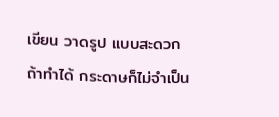เขียน วาดรูป แบบสะดวก ถ้าทำได้ กระดาษก็ไม่จำเป็น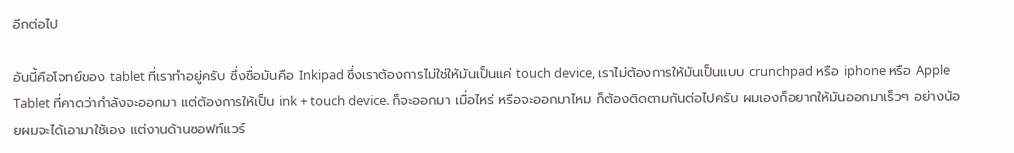อีกต่อไป

อันนี้คือโจทย์ของ tablet ที่เราทำอยู่ครับ ซึ่งชื่อมันคือ Inkipad ซึ่งเราต้องการไม่ใช่ให้มันเป็นแค่ touch device, เราไม่ต้องการให้มันเป็นแบบ crunchpad หรือ iphone หรือ Apple Tablet ที่คาดว่ากำลังจะออกมา แต่ต้องการให้เป็น ink + touch device. ก็จะออกมา เมื่อไหร่ หรือจะออกมาไหม ก็ต้องติดตามกันต่อไปครับ ผมเองก็อยากให้มันออกมาเร็วๆ อย่างน้อยผมจะได้เอามาใช้เอง แต่งานด้านซอฟท์แวร์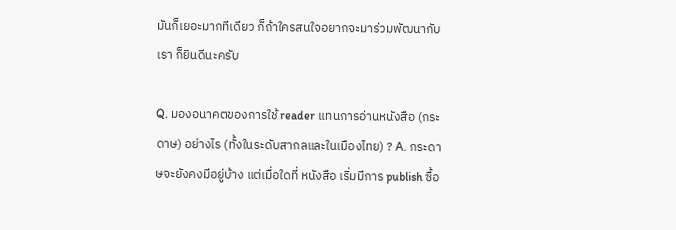มันก็เยอะมากทีเดียว ก็ถ้าใครสนใจอยากจะมาร่วมพัฒนากับเรา ก็ยินดีนะครับ

Q. มองอนาคตของการใช้ reader แทนการอ่านหนังสือ (กระดาษ) อย่างไร (ทั้งในระดับสากลและในเมืองไทย) ? A. กระดาษจะยังคงมีอยู่บ้าง แต่เมื่อใดที่ หนังสือ เริ่มมีการ publish ซื้อ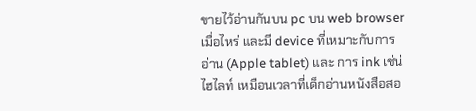ขายไว้อ่านกันบน pc บน web browser เมื่อไหร่ และมี device ที่เหมาะกับการอ่าน (Apple tablet) และ การ ink เช่น่ ไฮไลท์ เหมือนเวลาที่เด็กอ่านหนังสือสอ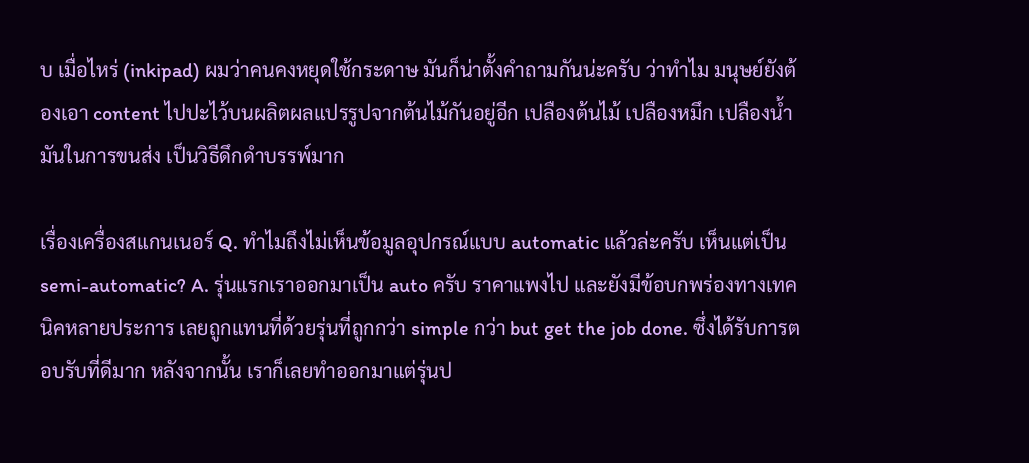บ เมื่อไหร่ (inkipad) ผมว่าคนคงหยุดใช้กระดาษ มันก็น่าตั้งคำถามกันน่ะครับ ว่าทำไม มนุษย์ยังต้องเอา content ไปปะไว้บนผลิตผลแปรรูปจากต้นไม้กันอยู่อีก เปลืองต้นไม้ เปลืองหมึก เปลืองน้ำมันในการขนส่ง เป็นวิธีดึกดำบรรพ์มาก

เรื่องเครื่องสแกนเนอร์ Q. ทำไมถึงไม่เห็นข้อมูลอุปกรณ์แบบ automatic แล้วล่ะครับ เห็นแต่เป็น semi-automatic? A. รุ่นแรกเราออกมาเป็น auto ครับ ราคาแพงไป และยังมีข้อบกพร่องทางเทคนิคหลายประการ เลยถูกแทนที่ด้วยรุ่นที่ถูกกว่า simple กว่า but get the job done. ซึ่งได้รับการตอบรับที่ดีมาก หลังจากนั้น เราก็เลยทำออกมาแต่รุ่นป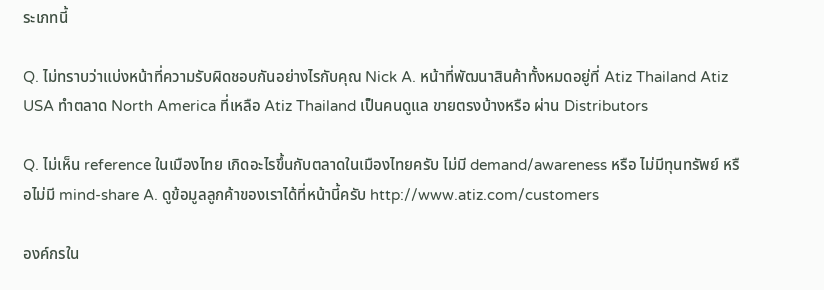ระเภทนี้

Q. ไม่ทราบว่าแบ่งหน้าที่ความรับผิดชอบกันอย่างไรกับคุณ Nick A. หน้าที่พัฒนาสินค้าทั้งหมดอยู่ที่ Atiz Thailand Atiz USA ทำตลาด North America ที่เหลือ Atiz Thailand เป็นคนดูแล ขายตรงบ้างหรือ ผ่าน Distributors

Q. ไม่เห็น reference ในเมืองไทย เกิดอะไรขึ้นกับตลาดในเมืองไทยครับ ไม่มี demand/awareness หรือ ไม่มีทุนทรัพย์ หรือไม่มี mind-share A. ดูข้อมูลลูกค้าของเราได้ที่หน้านี้ครับ http://www.atiz.com/customers

องค์กรใน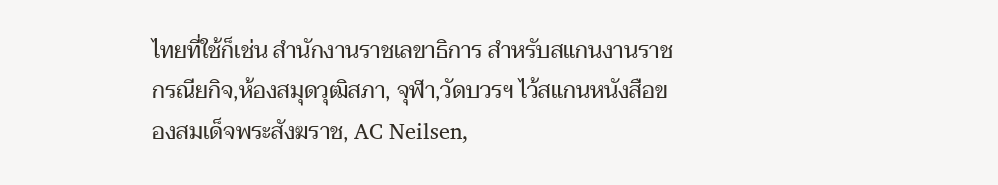ไทยที่ใช้ก็เช่น สำนักงานราชเลขาธิการ สำหรับสแกนงานราชกรณียกิจ,ห้องสมุดวุฒิสภา, จุฬา,วัดบวรฯ ไว้สแกนหนังสือของสมเด็จพระสังฆราช, AC Neilsen,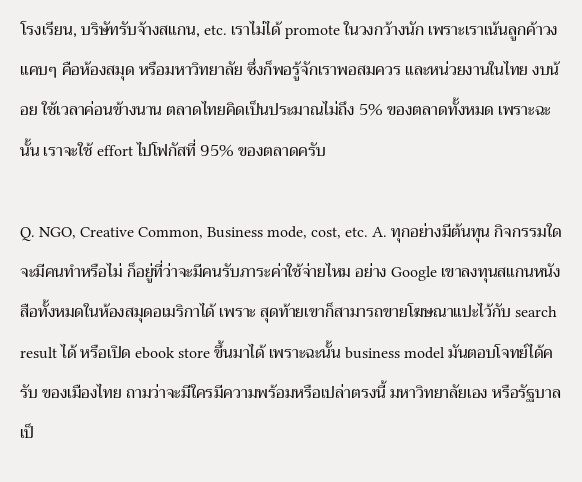โรงเรียน, บริษัทรับจ้างสแกน, etc. เราไม่ได้ promote ในวงกว้างนัก เพราะเราเน้นลูกค้าวงแคบๆ คือห้องสมุด หรือมหาวิทยาลัย ซึ่งก็พอรู้จักเราพอสมควร และหน่วยงานในไทย งบน้อย ใช้เวลาค่อนข้างนาน ตลาดไทยคิดเป็นประมาณไม่ถึง 5% ของตลาดทั้งหมด เพราะฉะนั้น เราจะใช้ effort ไปโฟกัสที่ 95% ของตลาดครับ

Q. NGO, Creative Common, Business mode, cost, etc. A. ทุกอย่างมีต้นทุน กิจกรรมใดจะมีคนทำหรือไม่ ก็อยู่ที่ว่าจะมีคนรับภาระค่าใช้จ่ายไหม อย่าง Google เขาลงทุนสแกนหนังสือทั้งหมดในห้องสมุดอเมริกาได้ เพราะ สุดท้ายเขาก็สามารถขายโฆษณาแปะไว้กับ search result ได้ หรือเปิด ebook store ขึ้นมาได้ เพราะฉะนั้น business model มันตอบโจทย์ได้ครับ ของเมืองไทย ถามว่าจะมีใครมีความพร้อมหรือเปล่าตรงนี้ มหาวิทยาลัยเอง หรือรัฐบาลเป็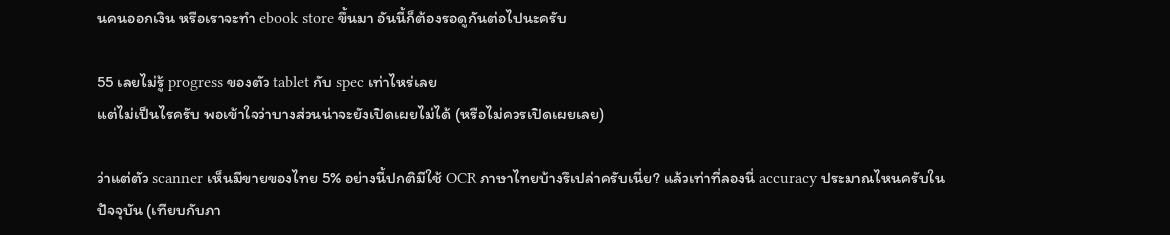นคนออกเงิน หรือเราจะทำ ebook store ขึ้นมา อันนี้ก็ต้องรอดูกันต่อไปนะครับ

55 เลยไม่รู้ progress ของตัว tablet กับ spec เท่าไหร่เลย
แต่ไม่เป็นไรครับ พอเข้าใจว่าบางส่วนน่าจะยังเปิดเผยไม่ได้ (หรือไม่ควรเปิดเผยเลย)

ว่าแต่ตัว scanner เห็นมีขายของไทย 5% อย่างนี้ปกติมีใช้ OCR ภาษาไทยบ้างรึเปล่าครับเนี่ย? แล้วเท่าที่ลองนี่ accuracy ประมาณไหนครับในปัจจุบัน (เทียบกับภา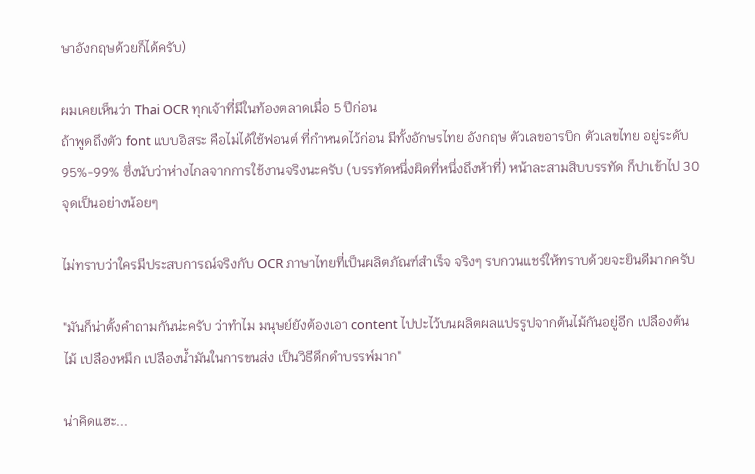ษาอังกฤษด้วยก็ได้ครับ)

ผมเคยเห็นว่า Thai OCR ทุกเจ้าที่มีในท้องตลาดเมื่อ 5 ปีก่อน
ถ้าพูดถึงตัว font แบบอิสระ คือไม่ได้ใช้ฟอนต์ ที่กำหนดไว้ก่อน มีทั้งอักษรไทย อังกฤษ ตัวเลขอารบิก ตัวเลขไทย อยู่ระดับ 95%-99% ซึ่งนับว่าห่างไกลจากการใช้งานจริงนะครับ (บรรทัดหนึ่งผิดที่หนึ่งถึงห้าที่) หน้าละสามสิบบรรทัด ก็ปาเข้าไป 30 จุดเป็นอย่างน้อยๆ

ไม่ทราบว่าใครมีประสบการณ์จริงกับ OCR ภาษาไทยที่เป็นผลิตภัณฑ์สำเร็จ จริงๆ รบกวนแชร์ให้ทราบด้วยจะยินดีมากครับ

"มันก็น่าตั้งคำถามกันน่ะครับ ว่าทำไม มนุษย์ยังต้องเอา content ไปปะไว้บนผลิตผลแปรรูปจากต้นไม้กันอยู่อีก เปลืองต้นไม้ เปลืองหมึก เปลืองน้ำมันในการขนส่ง เป็นวิธีดึกดำบรรพ์มาก"

น่าคิดแฮะ...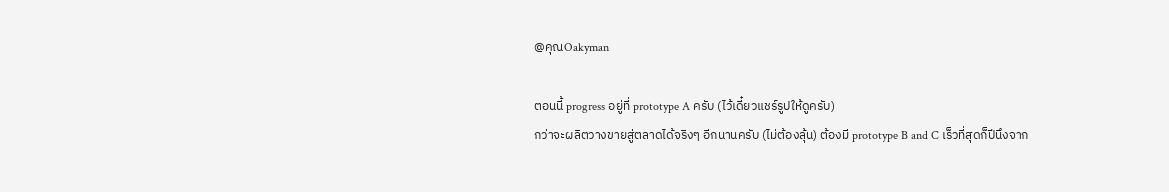@คุณOakyman

ตอนนี้ progress อยู่ที่ prototype A ครับ (ไว้เดี๋ยวแชร์รูปให้ดูครับ)
กว่าจะผลิตวางขายสู่ตลาดได้จริงๆ อีกนานครับ (ไม่ต้องลุ้น) ต้องมี prototype B and C เร็วที่สุดก็ปีนึงจาก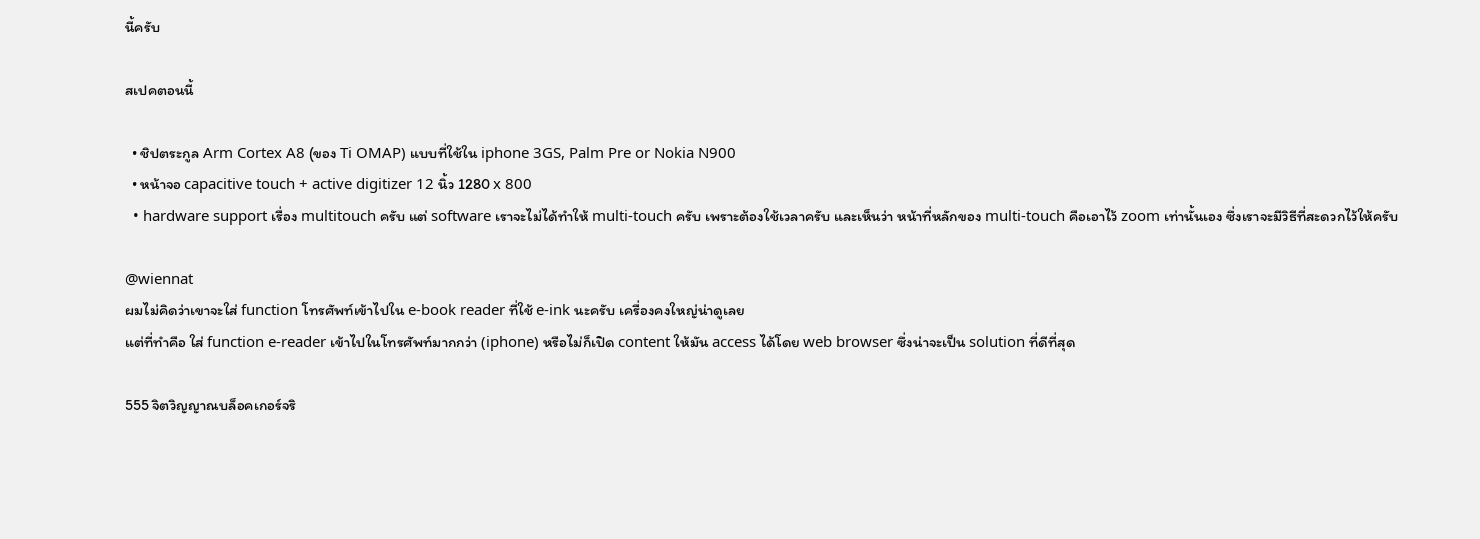นี้ครับ

สเปคตอนนี้

  • ชิปตระกูล Arm Cortex A8 (ของ Ti OMAP) แบบที่ใช้ใน iphone 3GS, Palm Pre or Nokia N900
  • หน้าจอ capacitive touch + active digitizer 12 นิ้ว 1280 x 800
  • hardware support เรื่อง multitouch ครับ แต่ software เราจะไม่ได้ทำให้ multi-touch ครับ เพราะต้องใช้เวลาครับ และเห็นว่า หน้าที่หลักของ multi-touch คือเอาไว้ zoom เท่านั้นเอง ซึ่งเราจะมีวิธีที่สะดวกไว้ให้ครับ

@wiennat
ผมไม่คิดว่าเขาจะใส่ function โทรศัพท์เข้าไปใน e-book reader ที่ใช้ e-ink นะครับ เครื่องคงใหญ่น่าดูเลย
แต่ที่ทำคือ ใส่ function e-reader เข้าไปในโทรศัพท์มากกว่า (iphone) หรือไม่ก็เปิด content ให้มัน access ได้โดย web browser ซึ่งน่าจะเป็น solution ที่ดีที่สุด

555 จิตวิญญาณบล็อคเกอร์จริ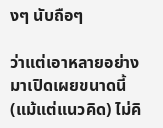งๆ นับถือๆ

ว่าแต่เอาหลายอย่างมาเปิดเผยขนาดนี้ (แม้แต่แนวคิด) ไม่คิ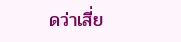ดว่าเสี่ย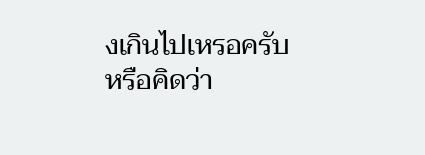งเกินไปเหรอครับ หรือคิดว่า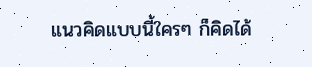แนวคิดแบบนี้ใครๆ ก็คิดได้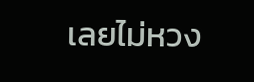เลยไม่หวง